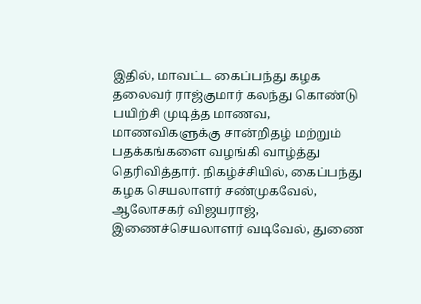இதில், மாவட்ட கைப்பந்து கழக தலைவர் ராஜ்குமார் கலந்து கொண்டு பயிற்சி முடித்த மாணவ, மாணவிகளுக்கு சான்றிதழ் மற்றும் பதக்கங்களை வழங்கி வாழ்த்து தெரிவித்தார். நிகழ்ச்சியில், கைப்பந்து கழக செயலாளர் சண்முகவேல், ஆலோசகர் விஜயராஜ், இணைச்செயலாளர் வடிவேல், துணை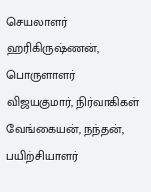செயலாளர் ஹரிகிருஷ்ணன், பொருளாளர் விஜயகுமார், நிர்வாகிகள் வேங்கையன், நந்தன், பயிற்சியாளர்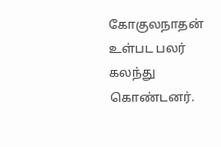கோகுலநாதன் உள்பட பலர் கலந்து கொண்டனர்.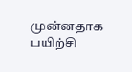முன்னதாக பயிற்சி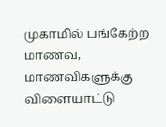முகாமில் பங்கேற்ற மாணவ, மாணவிகளுக்கு விளையாட்டு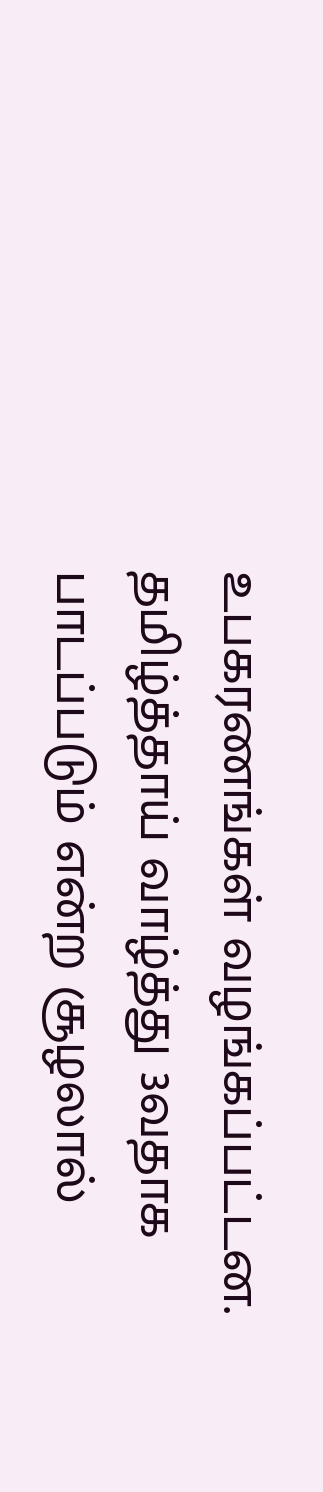உபகரணங்கள் வழங்கப்பட்டன.
தமிழ்த்தாய் வாழ்த்து 3வதாக பாடப்படும் என்ற சூழலால்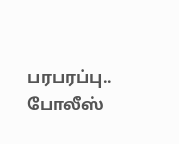பரபரப்பு.. போலீஸ்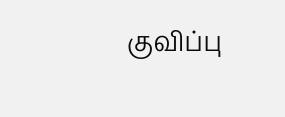குவிப்பு